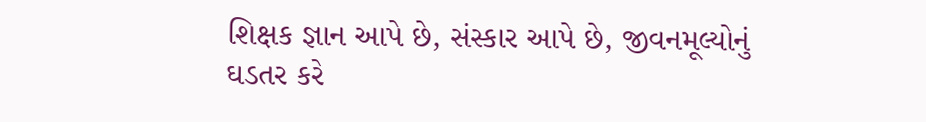શિક્ષક જ્ઞાન આપે છે, સંસ્કાર આપે છે, જીવનમૂલ્યોનું ઘડતર કરે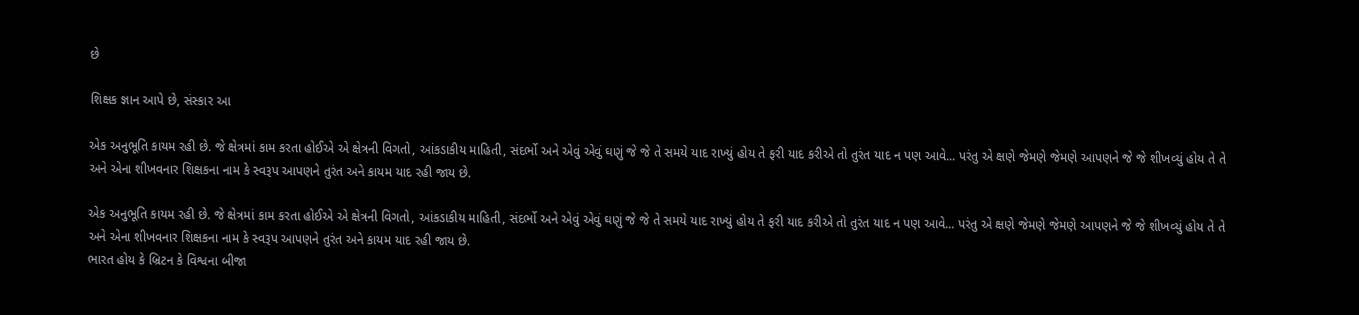છે

શિક્ષક જ્ઞાન આપે છે, સંસ્કાર આ

એક અનુભૂતિ કાયમ રહી છે. જે ક્ષેત્રમાં કામ કરતા હોઈએ એ ક્ષેત્રની વિગતો, આંકડાકીય માહિતી, સંદર્ભો અને એવું એવું ઘણું જે જે તે સમયે યાદ રાખ્યું હોય તે ફરી યાદ કરીએ તો તુરંત યાદ ન પણ આવે... પરંતુ એ ક્ષણે જેમણે જેમણે આપણને જે જે શીખવ્યું હોય તે તે અને એના શીખવનાર શિક્ષકના નામ કે સ્વરૂપ આપણને તુરંત અને કાયમ યાદ રહી જાય છે.

એક અનુભૂતિ કાયમ રહી છે. જે ક્ષેત્રમાં કામ કરતા હોઈએ એ ક્ષેત્રની વિગતો, આંકડાકીય માહિતી, સંદર્ભો અને એવું એવું ઘણું જે જે તે સમયે યાદ રાખ્યું હોય તે ફરી યાદ કરીએ તો તુરંત યાદ ન પણ આવે... પરંતુ એ ક્ષણે જેમણે જેમણે આપણને જે જે શીખવ્યું હોય તે તે અને એના શીખવનાર શિક્ષકના નામ કે સ્વરૂપ આપણને તુરંત અને કાયમ યાદ રહી જાય છે.
ભારત હોય કે બ્રિટન કે વિશ્વના બીજા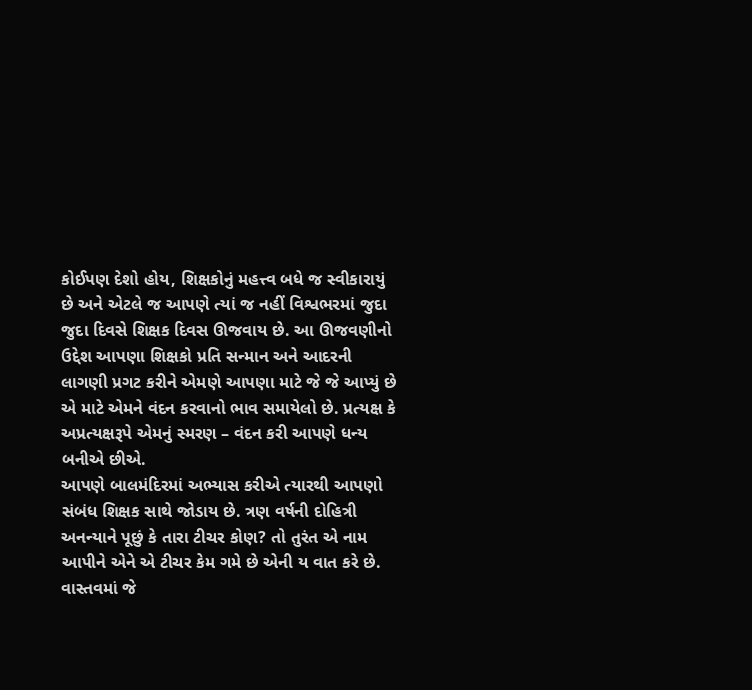કોઈપણ દેશો હોય, શિક્ષકોનું મહત્ત્વ બધે જ સ્વીકારાયું છે અને એટલે જ આપણે ત્યાં જ નહીં વિશ્વભરમાં જુદા જુદા દિવસે શિક્ષક દિવસ ઊજવાય છે. આ ઊજવણીનો ઉદ્દેશ આપણા શિક્ષકો પ્રતિ સન્માન અને આદરની લાગણી પ્રગટ કરીને એમણે આપણા માટે જે જે આપ્યું છે એ માટે એમને વંદન કરવાનો ભાવ સમાયેલો છે. પ્રત્યક્ષ કે અપ્રત્યક્ષરૂપે એમનું સ્મરણ – વંદન કરી આપણે ધન્ય બનીએ છીએ.
આપણે બાલમંદિરમાં અભ્યાસ કરીએ ત્યારથી આપણો સંબંધ શિક્ષક સાથે જોડાય છે. ત્રણ વર્ષની દોહિત્રી અનન્યાને પૂછું કે તારા ટીચર કોણ? તો તુરંત એ નામ આપીને એને એ ટીચર કેમ ગમે છે એની ય વાત કરે છે. વાસ્તવમાં જે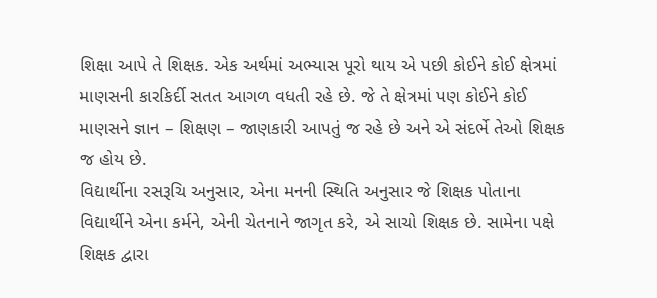શિક્ષા આપે તે શિક્ષક. એક અર્થમાં અભ્યાસ પૂરો થાય એ પછી કોઈને કોઈ ક્ષેત્રમાં માણસની કારકિર્દી સતત આગળ વધતી રહે છે. જે તે ક્ષેત્રમાં પણ કોઈને કોઈ માણસને જ્ઞાન – શિક્ષણ – જાણકારી આપતું જ રહે છે અને એ સંદર્ભે તેઓ શિક્ષક જ હોય છે.
વિદ્યાર્થીના રસરૂચિ અનુસાર, એના મનની સ્થિતિ અનુસાર જે શિક્ષક પોતાના વિદ્યાર્થીને એના કર્મને, એની ચેતનાને જાગૃત કરે, એ સાચો શિક્ષક છે. સામેના પક્ષે શિક્ષક દ્વારા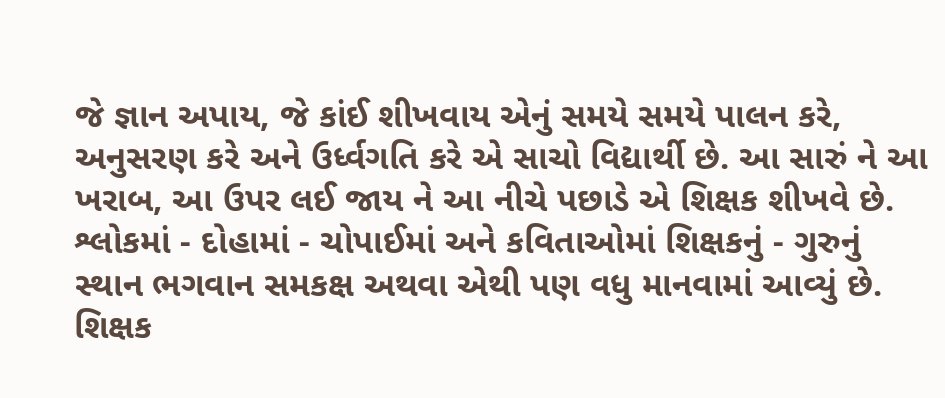જે જ્ઞાન અપાય, જે કાંઈ શીખવાય એનું સમયે સમયે પાલન કરે, અનુસરણ કરે અને ઉર્ધ્વગતિ કરે એ સાચો વિદ્યાર્થી છે. આ સારું ને આ ખરાબ, આ ઉપર લઈ જાય ને આ નીચે પછાડે એ શિક્ષક શીખવે છે.
શ્લોકમાં - દોહામાં - ચોપાઈમાં અને કવિતાઓમાં શિક્ષકનું - ગુરુનું સ્થાન ભગવાન સમકક્ષ અથવા એથી પણ વધુ માનવામાં આવ્યું છે. શિક્ષક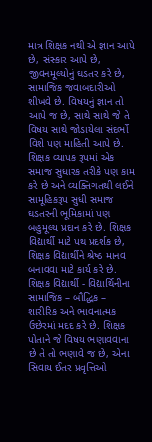માત્ર શિક્ષક નથી એ જ્ઞાન આપે છે, સંસ્કાર આપે છે, જીવનમૂલ્યોનું ઘડતર કરે છે, સામાજિક જવાબદારીઓ શીખવે છે. વિષયનું જ્ઞાન તો આપે જ છે, સાથે સાથે જે તે વિષય સાથે જોડાયેલા સંદર્ભો વિશે પણ માહિતી આપે છે. શિક્ષક વ્યાપક રૂપમાં એક સમાજ સુધારક તરીકે પણ કામ કરે છે અને વ્યક્તિગતથી લઈને સામૂહિકરૂપ સુધી સમાજ ઘડતરની ભૂમિકામાં પણ બહુમૂલ્ય પ્રદાન કરે છે. શિક્ષક વિદ્યાર્થી માટે પથ પ્રદર્શક છે, શિક્ષક વિદ્યાર્થીને શ્રેષ્ઠ માનવ બનાવવા માટે કાર્ય કરે છે.
શિક્ષક વિદ્યાર્થી - વિદ્યાર્થિનીના સામાજિક – બૌદ્ધિક – શારીરિક અને ભાવનાત્મક ઉછેરમાં મદદ કરે છે. શિક્ષક પોતાને જે વિષય ભણાવવાના છે તે તો ભણાવે જ છે, એના સિવાય ઈતર પ્રવૃત્તિઓ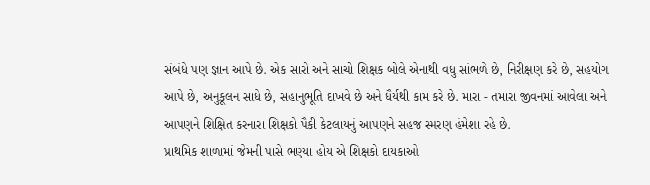સંબંધે પણ જ્ઞાન આપે છે. એક સારો અને સાચો શિક્ષક બોલે એનાથી વધુ સાંભળે છે, નિરીક્ષણ કરે છે, સહયોગ આપે છે, અનુકૂલન સાધે છે, સહાનુભૂતિ દાખવે છે અને ધૈર્યથી કામ કરે છે. મારા - તમારા જીવનમાં આવેલા અને આપણને શિક્ષિત કરનારા શિક્ષકો પૈકી કેટલાયનું આપણને સહજ સ્મરણ હંમેશા રહે છે.
પ્રાથમિક શાળામાં જેમની પાસે ભણ્યા હોય એ શિક્ષકો દાયકાઓ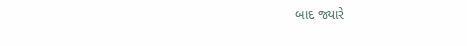બાદ જ્યારે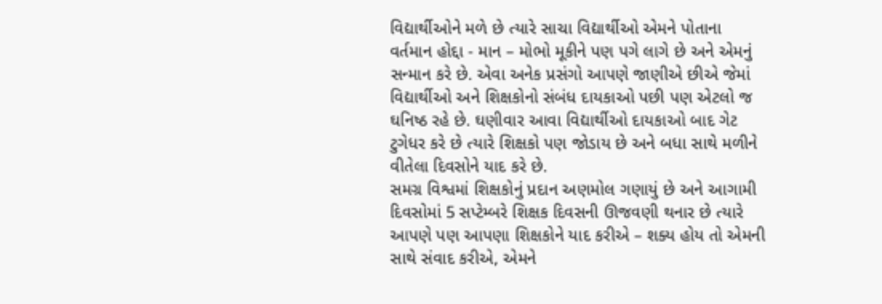વિદ્યાર્થીઓને મળે છે ત્યારે સાચા વિદ્યાર્થીઓ એમને પોતાના વર્તમાન હોદ્દા - માન – મોભો મૂકીને પણ પગે લાગે છે અને એમનું સન્માન કરે છે. એવા અનેક પ્રસંગો આપણે જાણીએ છીએ જેમાં વિદ્યાર્થીઓ અને શિક્ષકોનો સંબંધ દાયકાઓ પછી પણ એટલો જ ઘનિષ્ઠ રહે છે. ઘણીવાર આવા વિદ્યાર્થીઓ દાયકાઓ બાદ ગેટ ટુગેધર કરે છે ત્યારે શિક્ષકો પણ જોડાય છે અને બધા સાથે મળીને વીતેલા દિવસોને યાદ કરે છે.
સમગ્ર વિશ્વમાં શિક્ષકોનું પ્રદાન અણમોલ ગણાયું છે અને આગામી દિવસોમાં 5 સપ્ટેમ્બરે શિક્ષક દિવસની ઊજવણી થનાર છે ત્યારે આપણે પણ આપણા શિક્ષકોને યાદ કરીએ – શક્ય હોય તો એમની સાથે સંવાદ કરીએ, એમને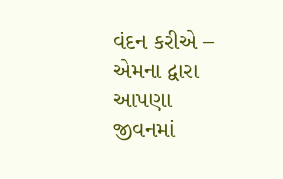વંદન કરીએ – એમના દ્વારા આપણા જીવનમાં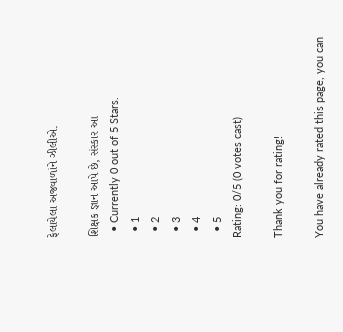ફેલાયેલા અજવાળાંને ઝીલીએ.

શિક્ષક જ્ઞાન આપે છે, સંસ્કાર આ
  • Currently 0 out of 5 Stars.
  • 1
  • 2
  • 3
  • 4
  • 5
Rating: 0/5 (0 votes cast)

Thank you for rating!

You have already rated this page, you can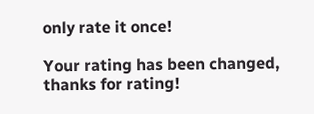only rate it once!

Your rating has been changed, thanks for rating!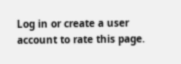Log in or create a user account to rate this page.